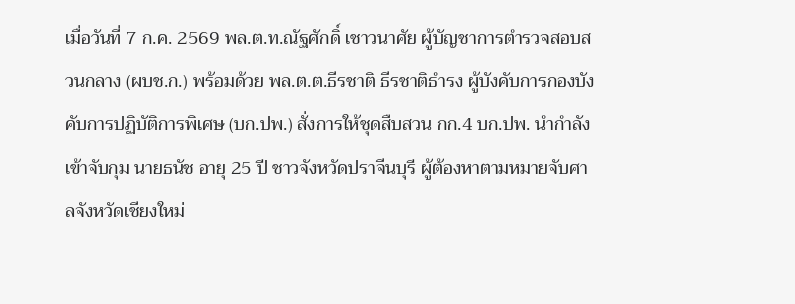เมื่อวันที่ 7 ก.ค. 2569 พล.ต.ท.ณัฐศักดิ์ เชาวนาศัย ผู้บัญชาการตำรวจสอบสวนกลาง (ผบช.ก.) พร้อมด้วย พล.ต.ต.ธีรชาติ ธีรชาติธำรง ผู้บังคับการกองบังคับการปฏิบัติการพิเศษ (บก.ปพ.) สั่งการให้ชุดสืบสวน กก.4 บก.ปพ. นำกำลังเข้าจับกุม นายธนัช อายุ 25 ปี ชาวจังหวัดปราจีนบุรี ผู้ต้องหาตามหมายจับศาลจังหวัดเชียงใหม่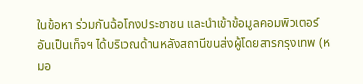ในข้อหา ร่วมกันฉ้อโกงประชาชน และนำเข้าข้อมูลคอมพิวเตอร์อันเป็นเท็จฯ ได้บริเวณด้านหลังสถานีขนส่งผู้โดยสารกรุงเทพ (หมอ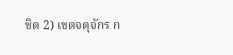ชิต 2) เขตจตุจักร ก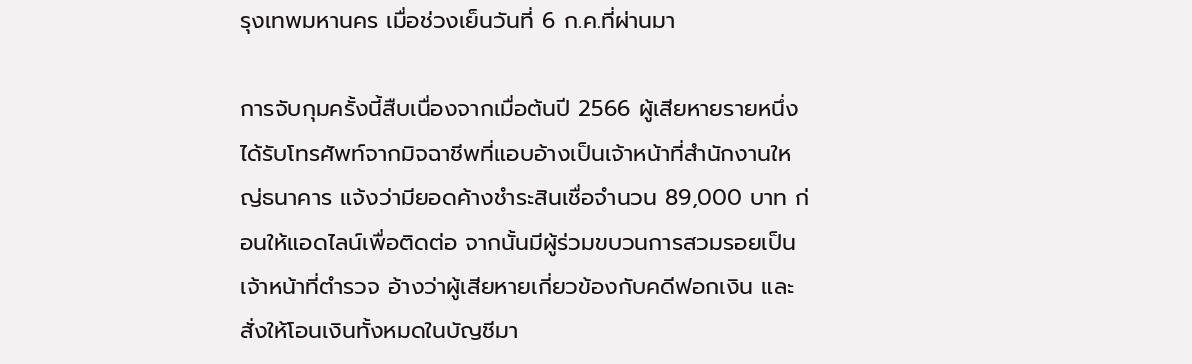รุงเทพมหานคร เมื่อช่วงเย็นวันที่ 6 ก.ค.ที่ผ่านมา

การจับกุมครั้งนี้สืบเนื่องจากเมื่อต้นปี 2566 ผู้เสียหายรายหนึ่งได้รับโทรศัพท์จากมิจฉาชีพที่แอบอ้างเป็นเจ้าหน้าที่สำนักงานใหญ่ธนาคาร แจ้งว่ามียอดค้างชำระสินเชื่อจำนวน 89,000 บาท ก่อนให้แอดไลน์เพื่อติดต่อ จากนั้นมีผู้ร่วมขบวนการสวมรอยเป็นเจ้าหน้าที่ตำรวจ อ้างว่าผู้เสียหายเกี่ยวข้องกับคดีฟอกเงิน และสั่งให้โอนเงินทั้งหมดในบัญชีมา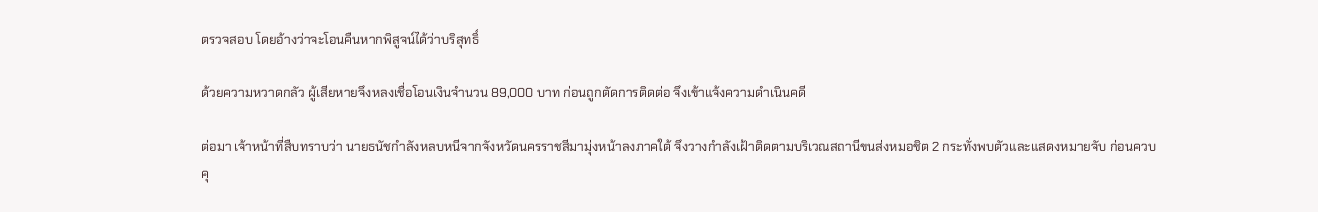ตรวจสอบ โดยอ้างว่าจะโอนคืนหากพิสูจน์ได้ว่าบริสุทธิ์

ด้วยความหวาดกลัว ผู้เสียหายจึงหลงเชื่อโอนเงินจำนวน 89,000 บาท ก่อนถูกตัดการติดต่อ จึงเข้าแจ้งความดำเนินคดี

ต่อมา เจ้าหน้าที่สืบทราบว่า นายธนัชกำลังหลบหนีจากจังหวัดนครราชสีมามุ่งหน้าลงภาคใต้ จึงวางกำลังเฝ้าติดตามบริเวณสถานีขนส่งหมอชิต 2 กระทั่งพบตัวและแสดงหมายจับ ก่อนควบคุ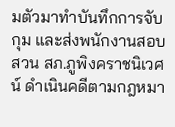มตัวมาทำบันทึกการจับกุม และส่งพนักงานสอบสวน สภ.ภูพิงคราชนิเวศน์ ดำเนินคดีตามกฎหมา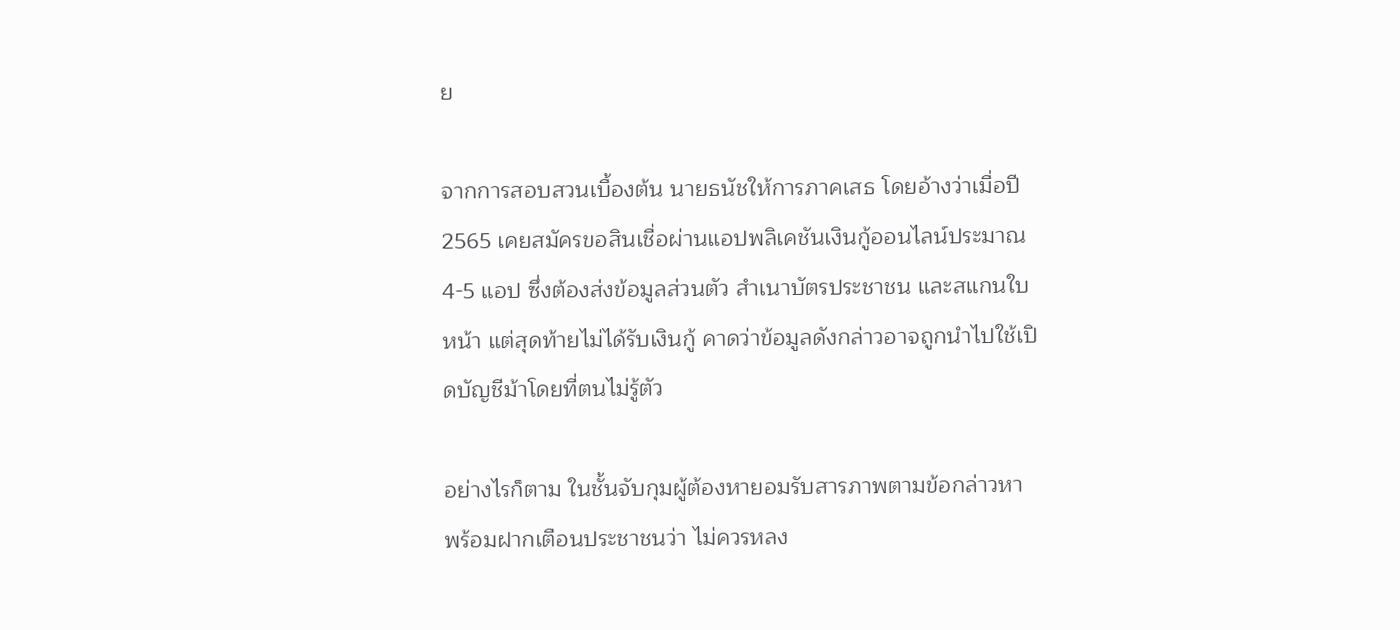ย

จากการสอบสวนเบื้องต้น นายธนัชให้การภาคเสธ โดยอ้างว่าเมื่อปี 2565 เคยสมัครขอสินเชื่อผ่านแอปพลิเคชันเงินกู้ออนไลน์ประมาณ 4-5 แอป ซึ่งต้องส่งข้อมูลส่วนตัว สำเนาบัตรประชาชน และสแกนใบหน้า แต่สุดท้ายไม่ได้รับเงินกู้ คาดว่าข้อมูลดังกล่าวอาจถูกนำไปใช้เปิดบัญชีม้าโดยที่ตนไม่รู้ตัว

อย่างไรก็ตาม ในชั้นจับกุมผู้ต้องหายอมรับสารภาพตามข้อกล่าวหา พร้อมฝากเตือนประชาชนว่า ไม่ควรหลง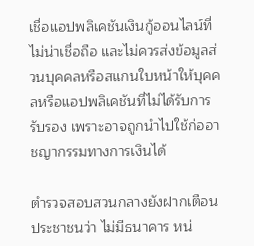เชื่อแอปพลิเคชันเงินกู้ออนไลน์ที่ไม่น่าเชื่อถือ และไม่ควรส่งข้อมูลส่วนบุคคลหรือสแกนใบหน้าให้บุคคลหรือแอปพลิเคชันที่ไม่ได้รับการรับรอง เพราะอาจถูกนำไปใช้ก่ออาชญากรรมทางการเงินได้

ตำรวจสอบสวนกลางยังฝากเตือนประชาชนว่า ไม่มีธนาคาร หน่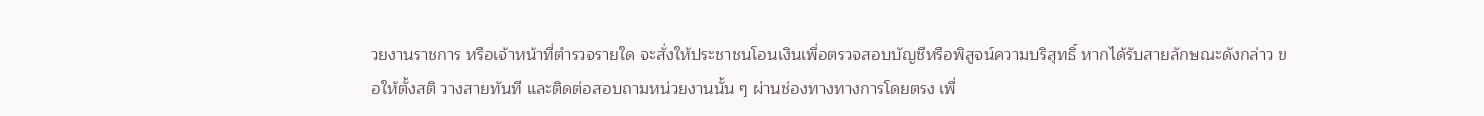วยงานราชการ หรือเจ้าหน้าที่ตำรวจรายใด จะสั่งให้ประชาชนโอนเงินเพื่อตรวจสอบบัญชีหรือพิสูจน์ความบริสุทธิ์ หากได้รับสายลักษณะดังกล่าว ขอให้ตั้งสติ วางสายทันที และติดต่อสอบถามหน่วยงานนั้น ๆ ผ่านช่องทางทางการโดยตรง เพื่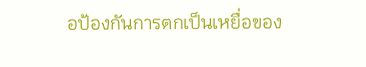อป้องกันการตกเป็นเหยื่อของ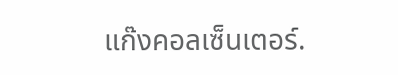แก๊งคอลเซ็นเตอร์.